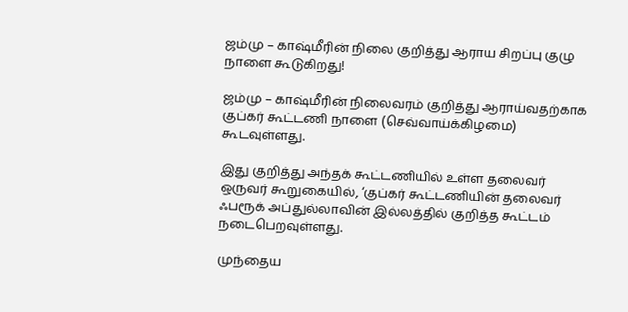ஜம்மு – காஷ்மீரின் நிலை குறித்து ஆராய சிறப்பு குழு நாளை கூடுகிறது!

ஜம்மு – காஷ்மீரின் நிலைவரம் குறித்து ஆராய்வதற்காக குப்கர் கூட்டணி நாளை (செவ்வாய்க்கிழமை) கூடவுள்ளது.

இது குறித்து அந்தக் கூட்டணியில் உள்ள தலைவர் ஒருவர் கூறுகையில், ‘குப்கர் கூட்டணியின் தலைவர் ஃபரூக் அப்துல்லாவின் இல்லத்தில் குறித்த கூட்டம்  நடைபெறவுள்ளது.

முந்தைய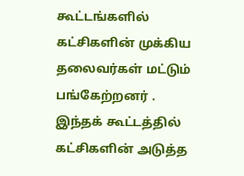கூட்டங்களில் கட்சிகளின் முக்கிய தலைவர்கள் மட்டும் பங்கேற்றனர் . இந்தக் கூட்டத்தில்  கட்சிகளின் அடுத்த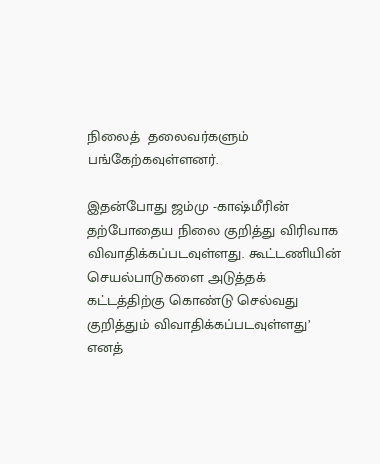நிலைத்  தலைவர்களும்  பங்கேற்கவுள்ளனர்.

இதன்போது ஜம்மு -காஷ்மீரின் தற்போதைய நிலை குறித்து விரிவாக விவாதிக்கப்படவுள்ளது. கூட்டணியின் செயல்பாடுகளை அடுத்தக் கட்டத்திற்கு கொண்டு செல்வது குறித்தும் விவாதிக்கப்படவுள்ளது’ எனத்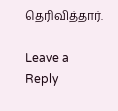தெரிவித்தார்.

Leave a Reply